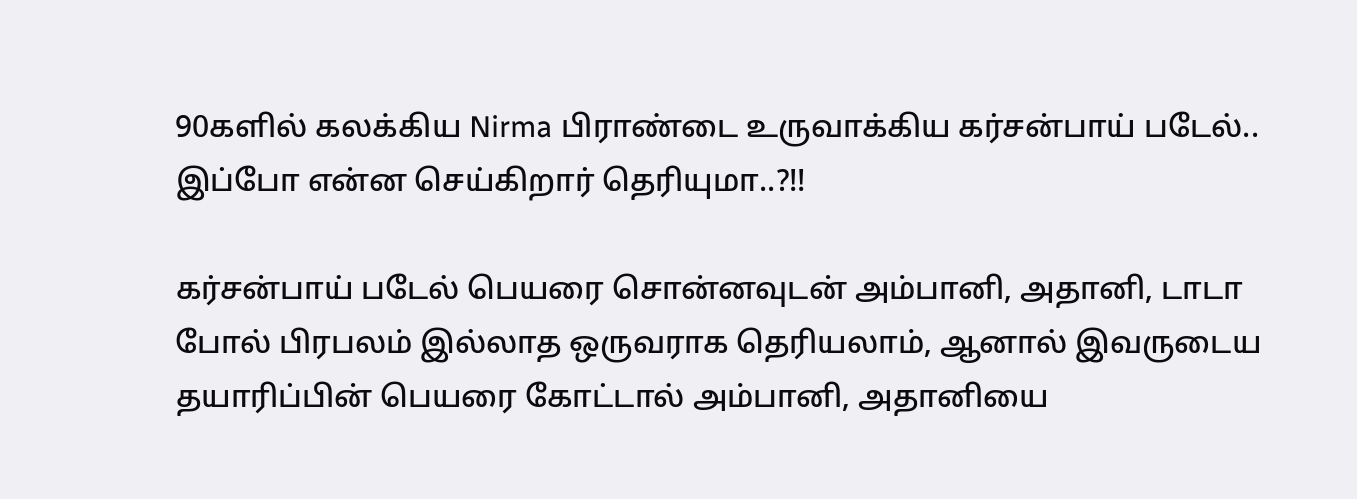90களில் கலக்கிய Nirma பிராண்டை உருவாக்கிய கர்சன்பாய் படேல்.. இப்போ என்ன செய்கிறார் தெரியுமா..?!!

கர்சன்பாய் படேல் பெயரை சொன்னவுடன் அம்பானி, அதானி, டாடா போல் பிரபலம் இல்லாத ஒருவராக தெரியலாம், ஆனால் இவருடைய தயாரிப்பின் பெயரை கோட்டால் அம்பானி, அதானியை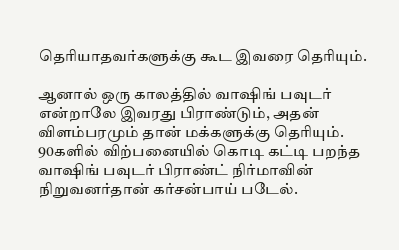தெரியாதவர்களுக்கு கூட இவரை தெரியும்.

ஆனால் ஒரு காலத்தில் வாஷிங் பவுடர் என்றாலே இவரது பிராண்டும், அதன் விளம்பரமும் தான் மக்களுக்கு தெரியும். 90களில் விற்பனையில் கொடி கட்டி பறந்த வாஷிங் பவுடர் பிராண்ட் நிர்மாவின் நிறுவனர்தான் கர்சன்பாய் படேல்.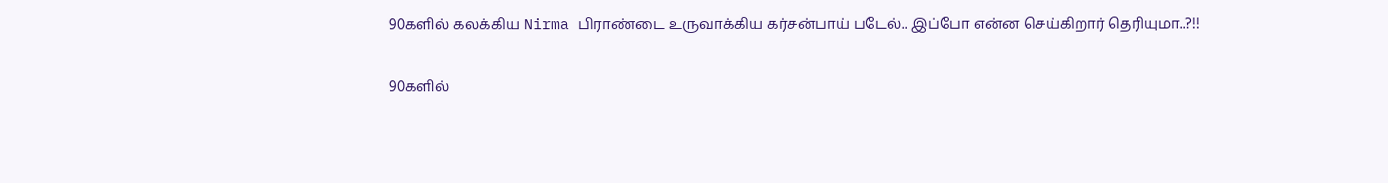90களில் கலக்கிய Nirma பிராண்டை உருவாக்கிய கர்சன்பாய் படேல்.. இப்போ என்ன செய்கிறார் தெரியுமா..?!!

90களில்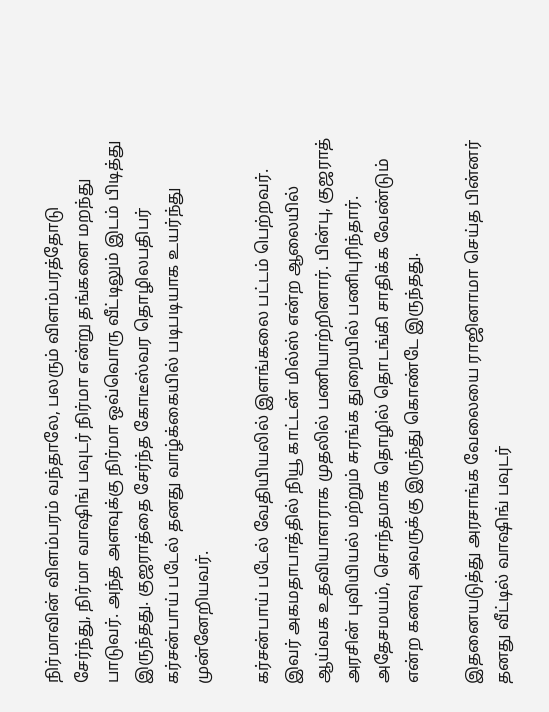நிர்மாவின் விளம்பரம் வந்தாலே, பலரும் விளம்பரத்தோடு சேர்ந்து, நிர்மா வாஷிங் பவுடர் நிர்மா என்று தங்களை மறந்து பாடுவர். அந்த அளவுக்கு நிர்மா ஒவ்வொரு வீட்டிலும் இடம் பிடித்து இருந்தது. குஜராத்தை சேர்ந்த கோடீஸ்வர தொழிலபதிபர் கர்சன்பாய் படேல் தனது வாழ்க்கையில் படிபடியாக உயர்ந்து முன்னேறியவர்.

கர்சன்பாய் படேல் வேதியியலில் இளங்கலை பட்டம் பெற்றவர். இவர் அகமதாபாத்தில் நியூ காட்டன் மில்ஸ் என்ற ஆலையில் ஆய்வக உதவியாளராக முதலில் பணியாற்றினார். பின்பு, குஜராத் அரசின் புவியியல் மற்றும் சுரங்க துறையில் பணிபுரிந்தார். அதேசமயம், சொந்தமாக தொழில் தொடங்கி சாதிக்க வேண்டும் என்ற கனவு அவருக்கு இருந்து கொண்டே இருந்தது.

இதனையடுத்து அரசாங்க வேலையை ராஜினாமா செய்த பின்னர் தனது வீட்டில் வாஷிங் பவுடர்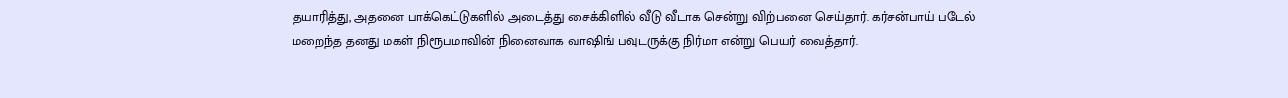தயாரித்து, அதனை பாக்கெட்டுகளில் அடைத்து சைக்கிளில் வீடு வீடாக சென்று விற்பனை செய்தார். கர்சன்பாய் படேல் மறைந்த தனது மகள் நிரூபமாவின் நினைவாக வாஷிங் பவுடருக்கு நிர்மா என்று பெயர் வைத்தார்.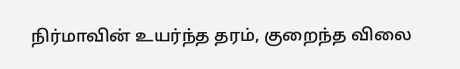நிர்மாவின் உயர்ந்த தரம், குறைந்த விலை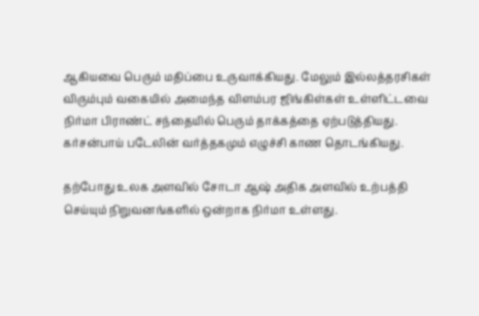ஆகியவை பெரும் மதிப்பை உருவாக்கியது. மேலும் இல்லத்தரசிகள் விரும்பும் வகையில் அமைந்த விளம்பர ஜிங்கிள்கள் உள்ளிட்டவை நிர்மா பிராண்ட் சந்தையில் பெரும் தாக்கத்தை ஏற்படுத்தியது. கர்சன்பாய் படேலின் வர்த்தகமும் எழுச்சி காண தொடங்கியது.

தற்போது உலக அளவில் சோடா ஆஷ் அதிக அளவில் உற்பத்தி செய்யும் நிறுவனங்களில் ஒன்றாக நிர்மா உள்ளது.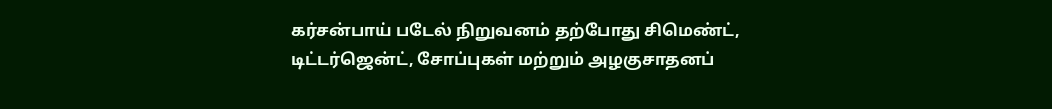கர்சன்பாய் படேல் நிறுவனம் தற்போது சிமெண்ட், டிட்டர்ஜென்ட், சோப்புகள் மற்றும் அழகுசாதனப்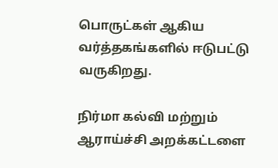பொருட்கள் ஆகிய வர்த்தகங்களில் ஈடுபட்டு வருகிறது.

நிர்மா கல்வி மற்றும் ஆராய்ச்சி அறக்கட்டளை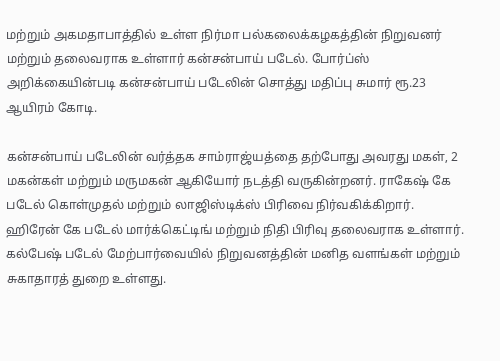மற்றும் அகமதாபாத்தில் உள்ள நிர்மா பல்கலைக்கழகத்தின் நிறுவனர் மற்றும் தலைவராக உள்ளார் கன்சன்பாய் படேல். போர்ப்ஸ் அறிக்கையின்படி கன்சன்பாய் படேலின் சொத்து மதிப்பு சுமார் ரூ.23 ஆயிரம் கோடி.

கன்சன்பாய் படேலின் வர்த்தக சாம்ராஜ்யத்தை தற்போது அவரது மகள், 2 மகன்கள் மற்றும் மருமகன் ஆகியோர் நடத்தி வருகின்றனர். ராகேஷ் கே படேல் கொள்முதல் மற்றும் லாஜிஸ்டிக்ஸ் பிரிவை நிர்வகிக்கிறார். ஹிரேன் கே படேல் மார்க்கெட்டிங் மற்றும் நிதி பிரிவு தலைவராக உள்ளார். கல்பேஷ் படேல் மேற்பார்வையில் நிறுவனத்தின் மனித வளங்கள் மற்றும் சுகாதாரத் துறை உள்ளது.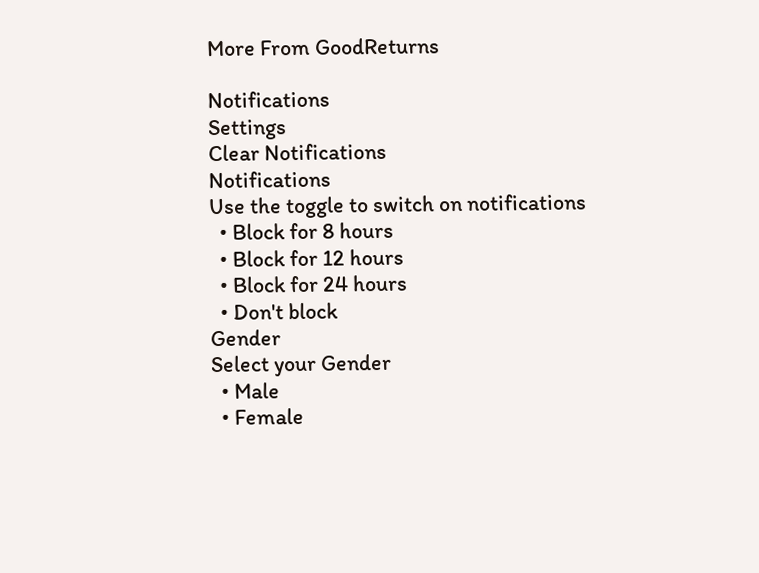More From GoodReturns

Notifications
Settings
Clear Notifications
Notifications
Use the toggle to switch on notifications
  • Block for 8 hours
  • Block for 12 hours
  • Block for 24 hours
  • Don't block
Gender
Select your Gender
  • Male
  • Female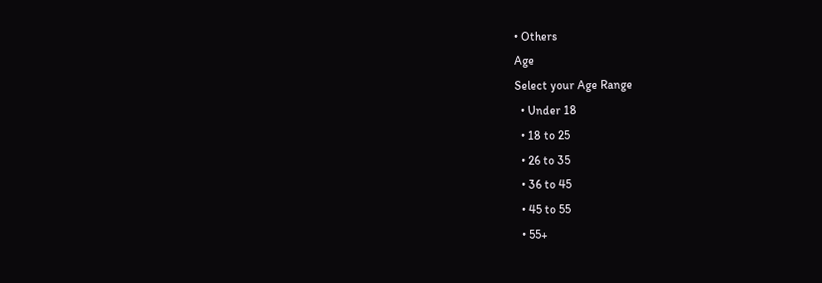• Others
Age
Select your Age Range
  • Under 18
  • 18 to 25
  • 26 to 35
  • 36 to 45
  • 45 to 55
  • 55+